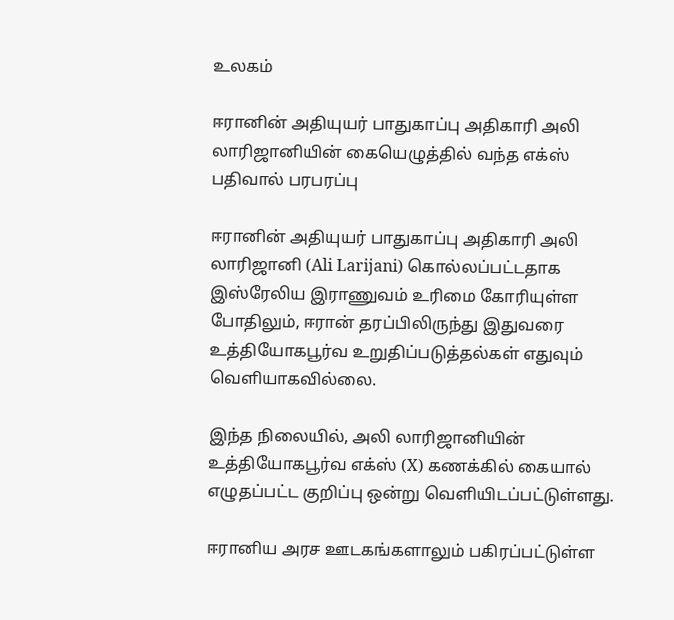உலகம்

ஈரானின் அதியுயர் பாதுகாப்பு அதிகாரி அலி லாரிஜானியின் கையெழுத்தில் வந்த எக்ஸ் பதிவால் பரபரப்பு

ஈரானின் அதியுயர் பாதுகாப்பு அதிகாரி அலி லாரிஜானி (Ali Larijani) கொல்லப்பட்டதாக இஸ்ரேலிய இராணுவம் உரிமை கோரியுள்ள போதிலும், ஈரான் தரப்பிலிருந்து இதுவரை உத்தியோகபூர்வ உறுதிப்படுத்தல்கள் எதுவும் வெளியாகவில்லை.

இந்த நிலையில், அலி லாரிஜானியின் உத்தியோகபூர்வ எக்ஸ் (X) கணக்கில் கையால் எழுதப்பட்ட குறிப்பு ஒன்று வெளியிடப்பட்டுள்ளது.

ஈரானிய அரச ஊடகங்களாலும் பகிரப்பட்டுள்ள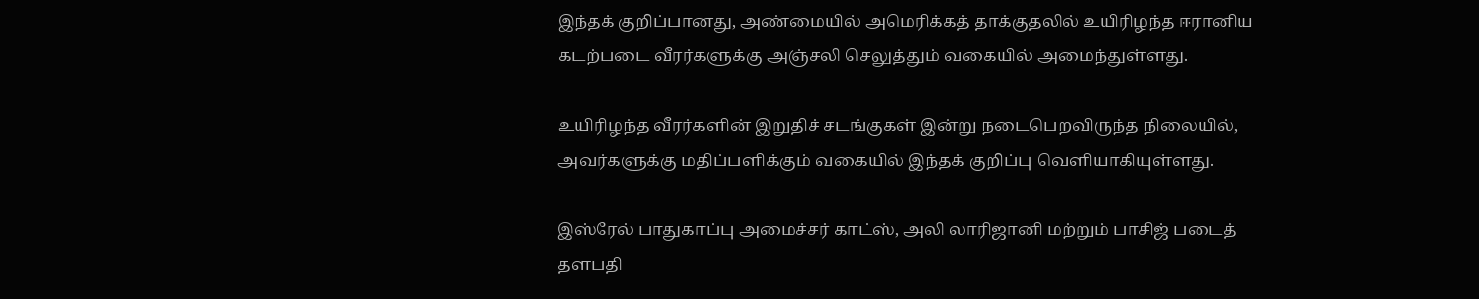இந்தக் குறிப்பானது, அண்மையில் அமெரிக்கத் தாக்குதலில் உயிரிழந்த ஈரானிய கடற்படை வீரர்களுக்கு அஞ்சலி செலுத்தும் வகையில் அமைந்துள்ளது.

உயிரிழந்த வீரர்களின் இறுதிச் சடங்குகள் இன்று நடைபெறவிருந்த நிலையில், அவர்களுக்கு மதிப்பளிக்கும் வகையில் இந்தக் குறிப்பு வெளியாகியுள்ளது.

இஸ்ரேல் பாதுகாப்பு அமைச்சர் காட்ஸ், அலி லாரிஜானி மற்றும் பாசிஜ் படைத் தளபதி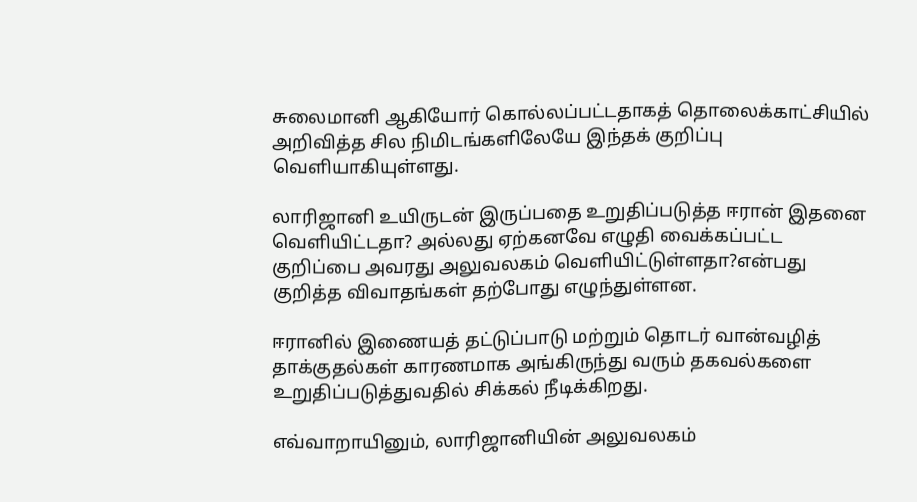சுலைமானி ஆகியோர் கொல்லப்பட்டதாகத் தொலைக்காட்சியில் அறிவித்த சில நிமிடங்களிலேயே இந்தக் குறிப்பு வெளியாகியுள்ளது.

லாரிஜானி உயிருடன் இருப்பதை உறுதிப்படுத்த ஈரான் இதனை வெளியிட்டதா? அல்லது ஏற்கனவே எழுதி வைக்கப்பட்ட குறிப்பை அவரது அலுவலகம் வெளியிட்டுள்ளதா?என்பது குறித்த விவாதங்கள் தற்போது எழுந்துள்ளன.

ஈரானில் இணையத் தட்டுப்பாடு மற்றும் தொடர் வான்வழித் தாக்குதல்கள் காரணமாக அங்கிருந்து வரும் தகவல்களை உறுதிப்படுத்துவதில் சிக்கல் நீடிக்கிறது.

எவ்வாறாயினும், லாரிஜானியின் அலுவலகம்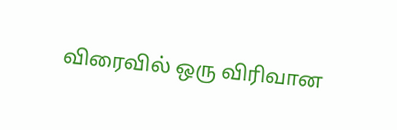விரைவில் ஒரு விரிவான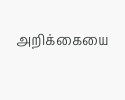அறிக்கையை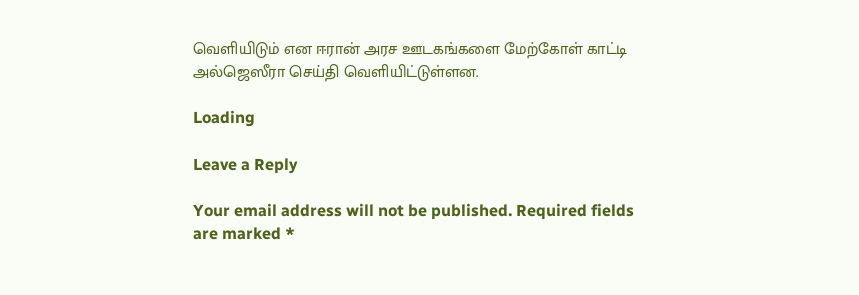வெளியிடும் என ஈரான் அரச ஊடகங்களை மேற்கோள் காட்டி அல்ஜெஸீரா செய்தி வெளியிட்டுள்ளன.

Loading

Leave a Reply

Your email address will not be published. Required fields are marked *